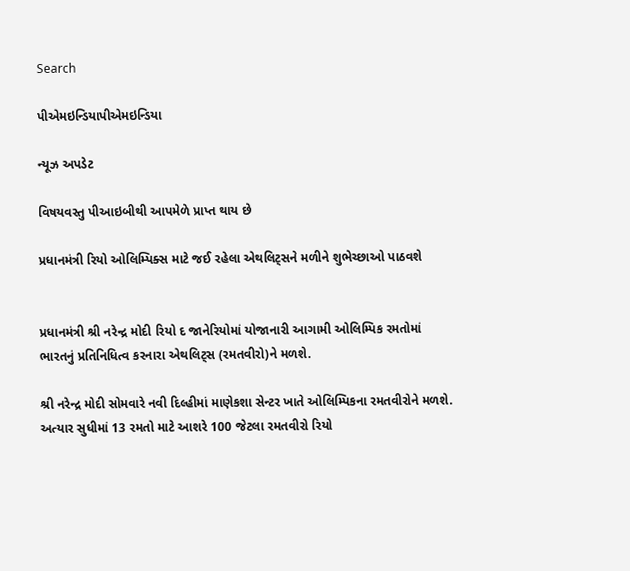Search

પીએમઇન્ડિયાપીએમઇન્ડિયા

ન્યૂઝ અપડેટ

વિષયવસ્તુ પીઆઇબીથી આપમેળે પ્રાપ્ત થાય છે

પ્રધાનમંત્રી રિયો ઓલિમ્પિક્સ માટે જઈ રહેલા એથલિટ્સને મળીને શુભેચ્છાઓ પાઠવશે


પ્રધાનમંત્રી શ્રી નરેન્દ્ર મોદી રિયો દ જાનેરિયોમાં યોજાનારી આગામી ઓલિમ્પિક રમતોમાં ભારતનું પ્રતિનિધિત્વ કરનારા એથલિટ્સ (રમતવીરો)ને મળશે.

શ્રી નરેન્દ્ર મોદી સોમવારે નવી દિલ્હીમાં માણેકશા સેન્ટર ખાતે ઓલિમ્પિકના રમતવીરોને મળશે. અત્યાર સુધીમાં 13 રમતો માટે આશરે 100 જેટલા રમતવીરો રિયો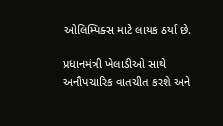ઓલિમ્પિક્સ માટે લાયક ઠર્યા છે.

પ્રધાનમંત્રી ખેલાડીઓ સાથે અનૌપચારિક વાતચીત કરશે અને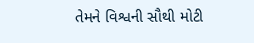તેમને વિશ્વની સૌથી મોટી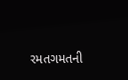રમતગમતની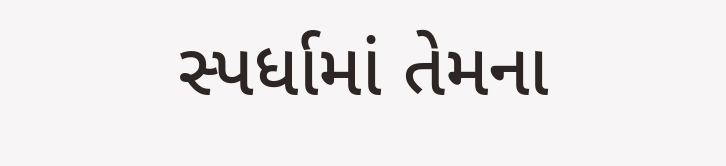સ્પર્ધામાં તેમના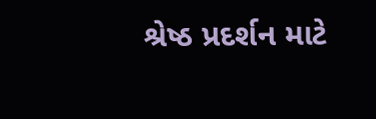શ્રેષ્ઠ પ્રદર્શન માટે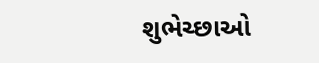શુભેચ્છાઓ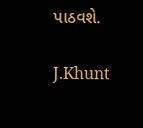પાઠવશે.

J.Khunt